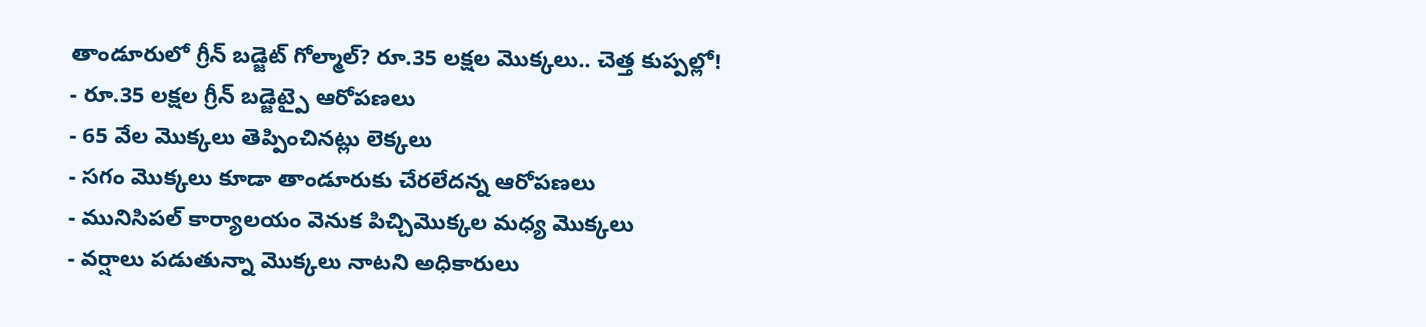తాండూరులో గ్రీన్ బడ్జెట్ గోల్మాల్? రూ.35 లక్షల మొక్కలు.. చెత్త కుప్పల్లో!
- రూ.35 లక్షల గ్రీన్ బడ్జెట్పై ఆరోపణలు
- 65 వేల మొక్కలు తెప్పించినట్లు లెక్కలు
- సగం మొక్కలు కూడా తాండూరుకు చేరలేదన్న ఆరోపణలు
- మునిసిపల్ కార్యాలయం వెనుక పిచ్చిమొక్కల మధ్య మొక్కలు
- వర్షాలు పడుతున్నా మొక్కలు నాటని అధికారులు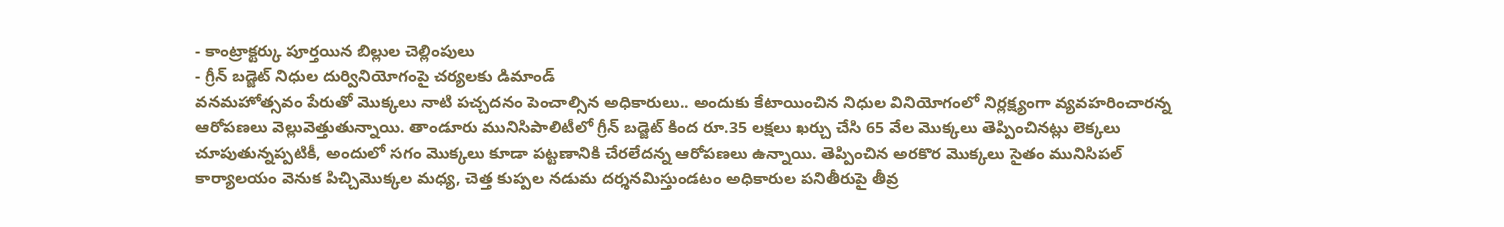- కాంట్రాక్టర్కు పూర్తయిన బిల్లుల చెల్లింపులు
- గ్రీన్ బడ్జెట్ నిధుల దుర్వినియోగంపై చర్యలకు డిమాండ్
వనమహోత్సవం పేరుతో మొక్కలు నాటి పచ్చదనం పెంచాల్సిన అధికారులు.. అందుకు కేటాయించిన నిధుల వినియోగంలో నిర్లక్ష్యంగా వ్యవహరించారన్న ఆరోపణలు వెల్లువెత్తుతున్నాయి. తాండూరు మునిసిపాలిటీలో గ్రీన్ బడ్జెట్ కింద రూ.35 లక్షలు ఖర్చు చేసి 65 వేల మొక్కలు తెప్పించినట్లు లెక్కలు చూపుతున్నప్పటికీ, అందులో సగం మొక్కలు కూడా పట్టణానికి చేరలేదన్న ఆరోపణలు ఉన్నాయి. తెప్పించిన అరకొర మొక్కలు సైతం మునిసిపల్ కార్యాలయం వెనుక పిచ్చిమొక్కల మధ్య, చెత్త కుప్పల నడుమ దర్శనమిస్తుండటం అధికారుల పనితీరుపై తీవ్ర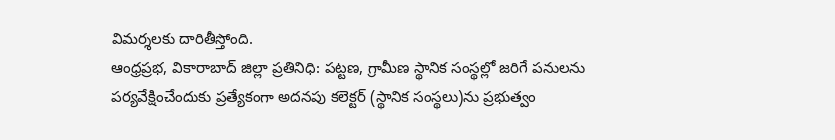విమర్శలకు దారితీస్తోంది.
ఆంధ్రప్రభ, వికారాబాద్ జిల్లా ప్రతినిధి: పట్టణ, గ్రామీణ స్థానిక సంస్థల్లో జరిగే పనులను పర్యవేక్షించేందుకు ప్రత్యేకంగా అదనపు కలెక్టర్ (స్థానిక సంస్థలు)ను ప్రభుత్వం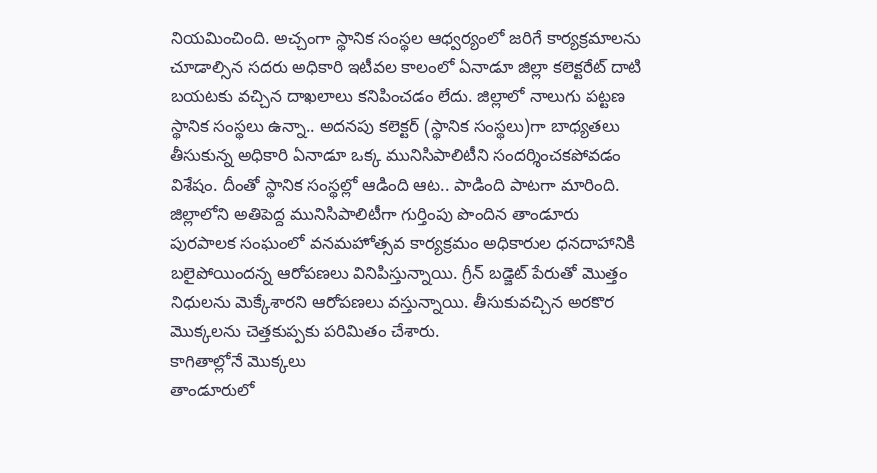నియమించింది. అచ్చంగా స్థానిక సంస్థల ఆధ్వర్యంలో జరిగే కార్యక్రమాలను చూడాల్సిన సదరు అధికారి ఇటీవల కాలంలో ఏనాడూ జిల్లా కలెక్టరేట్ దాటి బయటకు వచ్చిన దాఖలాలు కనిపించడం లేదు. జిల్లాలో నాలుగు పట్టణ స్థానిక సంస్థలు ఉన్నా.. అదనపు కలెక్టర్ (స్థానిక సంస్థలు)గా బాధ్యతలు తీసుకున్న అధికారి ఏనాడూ ఒక్క మునిసిపాలిటీని సందర్శించకపోవడం విశేషం. దీంతో స్థానిక సంస్థల్లో ఆడింది ఆట.. పాడింది పాటగా మారింది.
జిల్లాలోని అతిపెద్ద మునిసిపాలిటీగా గుర్తింపు పొందిన తాండూరు పురపాలక సంఘంలో వనమహోత్సవ కార్యక్రమం అధికారుల ధనదాహానికి బలైపోయిందన్న ఆరోపణలు వినిపిస్తున్నాయి. గ్రీన్ బడ్జెట్ పేరుతో మొత్తం నిధులను మెక్కేశారని ఆరోపణలు వస్తున్నాయి. తీసుకువచ్చిన అరకొర మొక్కలను చెత్తకుప్పకు పరిమితం చేశారు.
కాగితాల్లోనే మొక్కలు
తాండూరులో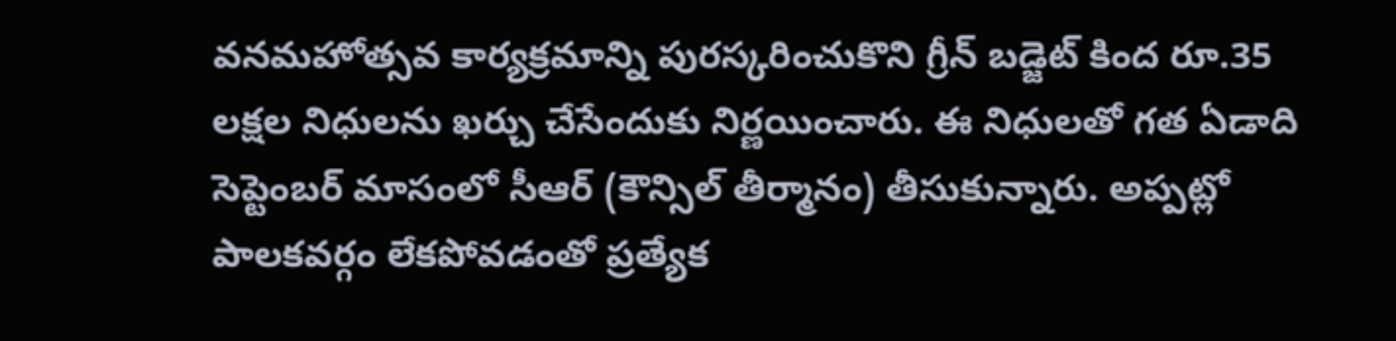వనమహోత్సవ కార్యక్రమాన్ని పురస్కరించుకొని గ్రీన్ బడ్జెట్ కింద రూ.35 లక్షల నిధులను ఖర్చు చేసేందుకు నిర్ణయించారు. ఈ నిధులతో గత ఏడాది సెప్టెంబర్ మాసంలో సీఆర్ (కౌన్సిల్ తీర్మానం) తీసుకున్నారు. అప్పట్లో పాలకవర్గం లేకపోవడంతో ప్రత్యేక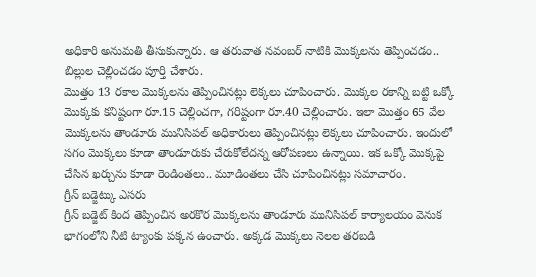అధికారి అనుమతి తీసుకున్నారు. ఆ తరువాత నవంబర్ నాటికి మొక్కలను తెప్పించడం.. బిల్లుల చెల్లించడం పూర్తి చేశారు.
మొత్తం 13 రకాల మొక్కలను తెప్పించినట్లు లెక్కలు చూపించారు. మొక్కల రకాన్ని బట్టి ఒక్కో మొక్కకు కనిష్టంగా రూ.15 చెల్లించగా, గరిష్టంగా రూ.40 చెల్లించారు. ఇలా మొత్తం 65 వేల మొక్కలను తాండూరు మునిసిపల్ అధికారులు తెప్పించినట్లు లెక్కలు చూపించారు. ఇందులో సగం మొక్కలు కూడా తాండూరుకు చేరుకోలేదన్న ఆరోపణలు ఉన్నాయి. ఇక ఒక్కో మొక్కపై చేసిన ఖర్చును కూడా రెండింతలు.. మూడింతలు చేసి చూపించినట్లు సమాచారం.
గ్రీన్ బడ్జెట్కు ఎసరు
గ్రీన్ బడ్జెట్ కింద తెప్పించిన అరకొర మొక్కలను తాండూరు మునిసిపల్ కార్యాలయం వెనుక భాగంలోని నీటి ట్యాంకు పక్కన ఉంచారు. అక్కడ మొక్కలు నెలల తరబడి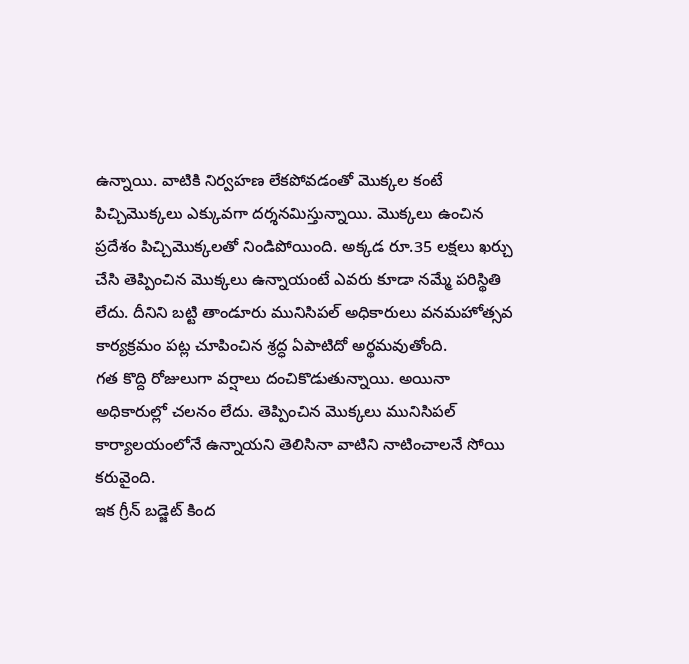ఉన్నాయి. వాటికి నిర్వహణ లేకపోవడంతో మొక్కల కంటే పిచ్చిమొక్కలు ఎక్కువగా దర్శనమిస్తున్నాయి. మొక్కలు ఉంచిన ప్రదేశం పిచ్చిమొక్కలతో నిండిపోయింది. అక్కడ రూ.35 లక్షలు ఖర్చు చేసి తెప్పించిన మొక్కలు ఉన్నాయంటే ఎవరు కూడా నమ్మే పరిస్థితి లేదు. దీనిని బట్టి తాండూరు మునిసిపల్ అధికారులు వనమహోత్సవ కార్యక్రమం పట్ల చూపించిన శ్రద్ధ ఏపాటిదో అర్థమవుతోంది.
గత కొద్ది రోజులుగా వర్షాలు దంచికొడుతున్నాయి. అయినా అధికారుల్లో చలనం లేదు. తెప్పించిన మొక్కలు మునిసిపల్ కార్యాలయంలోనే ఉన్నాయని తెలిసినా వాటిని నాటించాలనే సోయి కరువైంది.
ఇక గ్రీన్ బడ్జెట్ కింద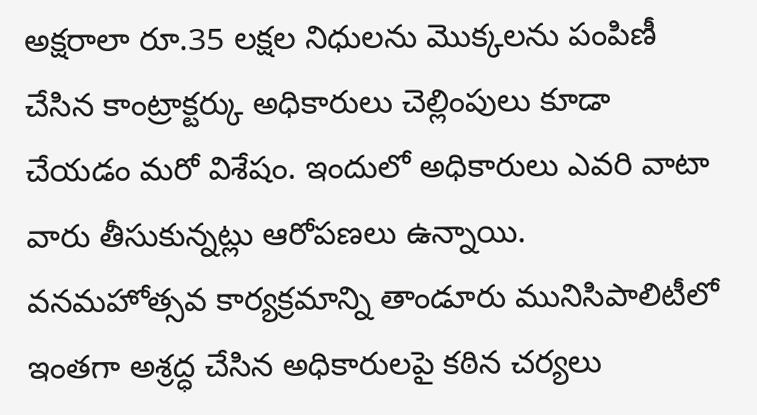అక్షరాలా రూ.35 లక్షల నిధులను మొక్కలను పంపిణీ చేసిన కాంట్రాక్టర్కు అధికారులు చెల్లింపులు కూడా చేయడం మరో విశేషం. ఇందులో అధికారులు ఎవరి వాటా వారు తీసుకున్నట్లు ఆరోపణలు ఉన్నాయి.
వనమహోత్సవ కార్యక్రమాన్ని తాండూరు మునిసిపాలిటీలో ఇంతగా అశ్రద్ధ చేసిన అధికారులపై కఠిన చర్యలు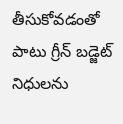తీసుకోవడంతో పాటు గ్రీన్ బడ్జెట్ నిధులను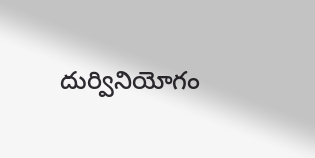దుర్వినియోగం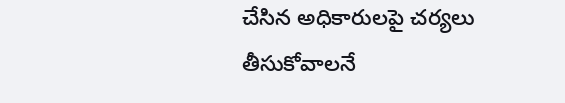చేసిన అధికారులపై చర్యలు తీసుకోవాలనే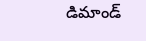డిమాండ్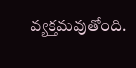వ్యక్తమవుతోంది.